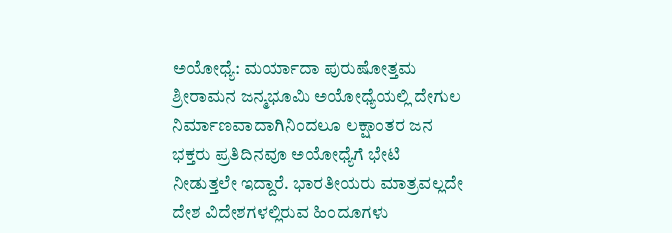ಅಯೋಧ್ಯೆ: ಮರ್ಯಾದಾ ಪುರುಷೋತ್ತಮ ಶ್ರೀರಾಮನ ಜನ್ಮಭೂಮಿ ಅಯೋಧ್ಯೆಯಲ್ಲಿ ದೇಗುಲ ನಿರ್ಮಾಣವಾದಾಗಿನಿಂದಲೂ ಲಕ್ಷಾಂತರ ಜನ ಭಕ್ತರು ಪ್ರತಿದಿನವೂ ಅಯೋಧ್ಯೆಗೆ ಭೇಟಿ ನೀಡುತ್ತಲೇ ಇದ್ದಾರೆ. ಭಾರತೀಯರು ಮಾತ್ರವಲ್ಲದೇ ದೇಶ ವಿದೇಶಗಳಲ್ಲಿರುವ ಹಿಂದೂಗಳು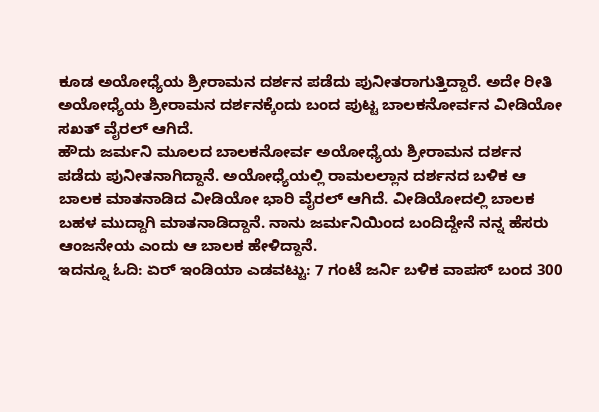ಕೂಡ ಅಯೋಧ್ಯೆಯ ಶ್ರೀರಾಮನ ದರ್ಶನ ಪಡೆದು ಪುನೀತರಾಗುತ್ತಿದ್ದಾರೆ. ಅದೇ ರೀತಿ ಅಯೋಧ್ಯೆಯ ಶ್ರೀರಾಮನ ದರ್ಶನಕ್ಕೆಂದು ಬಂದ ಪುಟ್ಟ ಬಾಲಕನೋರ್ವನ ವೀಡಿಯೋ ಸಖತ್ ವೈರಲ್ ಆಗಿದೆ.
ಹೌದು ಜರ್ಮನಿ ಮೂಲದ ಬಾಲಕನೋರ್ವ ಅಯೋಧ್ಯೆಯ ಶ್ರೀರಾಮನ ದರ್ಶನ ಪಡೆದು ಪುನೀತನಾಗಿದ್ದಾನೆ. ಅಯೋಧ್ಯೆಯಲ್ಲಿ ರಾಮಲಲ್ಲಾನ ದರ್ಶನದ ಬಳಿಕ ಆ ಬಾಲಕ ಮಾತನಾಡಿದ ವೀಡಿಯೋ ಭಾರಿ ವೈರಲ್ ಆಗಿದೆ. ವೀಡಿಯೋದಲ್ಲಿ ಬಾಲಕ ಬಹಳ ಮುದ್ದಾಗಿ ಮಾತನಾಡಿದ್ದಾನೆ. ನಾನು ಜರ್ಮನಿಯಿಂದ ಬಂದಿದ್ದೇನೆ ನನ್ನ ಹೆಸರು ಆಂಜನೇಯ ಎಂದು ಆ ಬಾಲಕ ಹೇಳಿದ್ದಾನೆ.
ಇದನ್ನೂ ಓದಿ: ಏರ್ ಇಂಡಿಯಾ ಎಡವಟ್ಟು: 7 ಗಂಟೆ ಜರ್ನಿ ಬಳಿಕ ವಾಪಸ್ ಬಂದ 300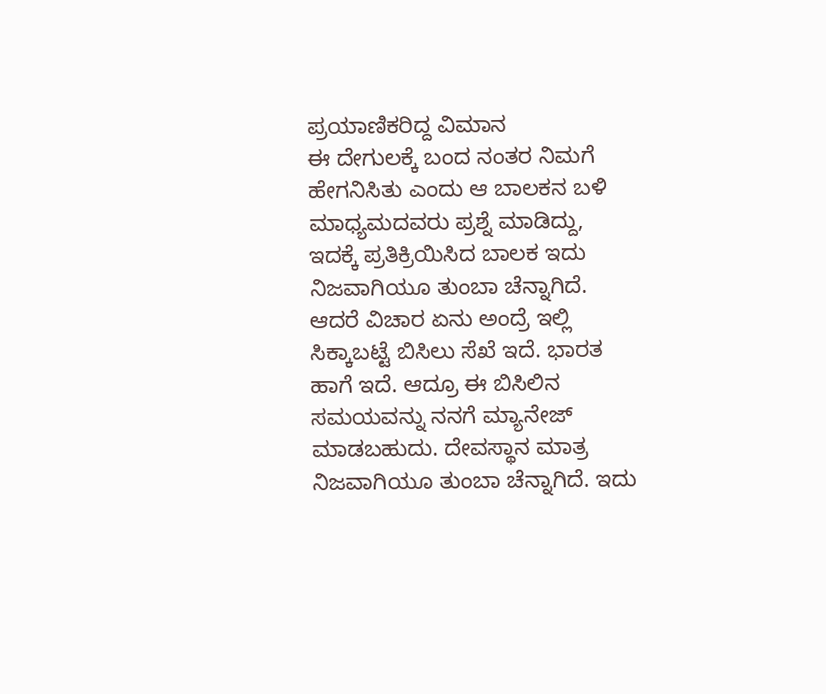ಪ್ರಯಾಣಿಕರಿದ್ದ ವಿಮಾನ
ಈ ದೇಗುಲಕ್ಕೆ ಬಂದ ನಂತರ ನಿಮಗೆ ಹೇಗನಿಸಿತು ಎಂದು ಆ ಬಾಲಕನ ಬಳಿ ಮಾಧ್ಯಮದವರು ಪ್ರಶ್ನೆ ಮಾಡಿದ್ದು, ಇದಕ್ಕೆ ಪ್ರತಿಕ್ರಿಯಿಸಿದ ಬಾಲಕ ಇದು ನಿಜವಾಗಿಯೂ ತುಂಬಾ ಚೆನ್ನಾಗಿದೆ. ಆದರೆ ವಿಚಾರ ಏನು ಅಂದ್ರೆ ಇಲ್ಲಿ ಸಿಕ್ಕಾಬಟ್ಟೆ ಬಿಸಿಲು ಸೆಖೆ ಇದೆ. ಭಾರತ ಹಾಗೆ ಇದೆ. ಆದ್ರೂ ಈ ಬಿಸಿಲಿನ ಸಮಯವನ್ನು ನನಗೆ ಮ್ಯಾನೇಜ್ ಮಾಡಬಹುದು. ದೇವಸ್ಥಾನ ಮಾತ್ರ ನಿಜವಾಗಿಯೂ ತುಂಬಾ ಚೆನ್ನಾಗಿದೆ. ಇದು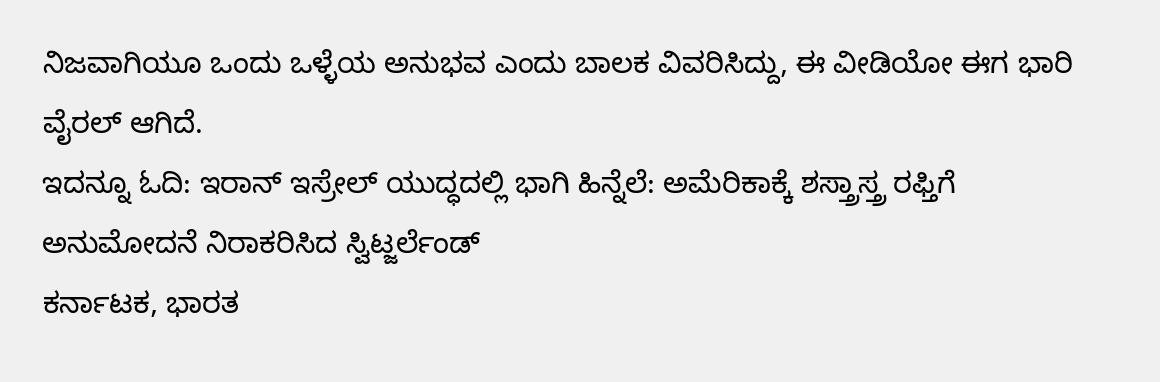ನಿಜವಾಗಿಯೂ ಒಂದು ಒಳ್ಳೆಯ ಅನುಭವ ಎಂದು ಬಾಲಕ ವಿವರಿಸಿದ್ದು, ಈ ವೀಡಿಯೋ ಈಗ ಭಾರಿ ವೈರಲ್ ಆಗಿದೆ.
ಇದನ್ನೂ ಓದಿ: ಇರಾನ್ ಇಸ್ರೇಲ್ ಯುದ್ಧದಲ್ಲಿ ಭಾಗಿ ಹಿನ್ನೆಲೆ: ಅಮೆರಿಕಾಕ್ಕೆ ಶಸ್ತ್ರಾಸ್ತ್ರ ರಫ್ತಿಗೆ ಅನುಮೋದನೆ ನಿರಾಕರಿಸಿದ ಸ್ವಿಟ್ಜರ್ಲೆಂಡ್
ಕರ್ನಾಟಕ, ಭಾರತ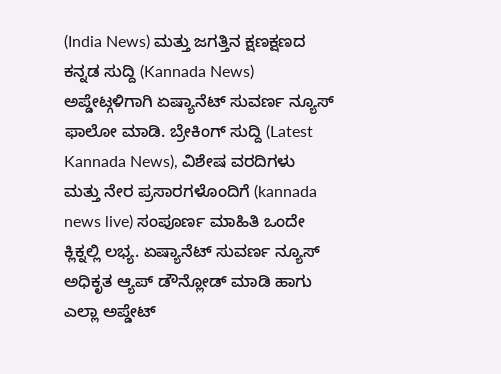(India News) ಮತ್ತು ಜಗತ್ತಿನ ಕ್ಷಣಕ್ಷಣದ ಕನ್ನಡ ಸುದ್ದಿ (Kannada News) ಅಪ್ಡೇಟ್ಗಳಿಗಾಗಿ ಏಷ್ಯಾನೆಟ್ ಸುವರ್ಣ ನ್ಯೂಸ್ ಫಾಲೋ ಮಾಡಿ. ಬ್ರೇಕಿಂಗ್ ಸುದ್ದಿ (Latest Kannada News), ವಿಶೇಷ ವರದಿಗಳು ಮತ್ತು ನೇರ ಪ್ರಸಾರಗಳೊಂದಿಗೆ (kannada news live) ಸಂಪೂರ್ಣ ಮಾಹಿತಿ ಒಂದೇ ಕ್ಲಿಕ್ನಲ್ಲಿ ಲಭ್ಯ. ಏಷ್ಯಾನೆಟ್ ಸುವರ್ಣ ನ್ಯೂಸ್ ಅಧಿಕೃತ ಆ್ಯಪ್ ಡೌನ್ಲೋಡ್ ಮಾಡಿ ಹಾಗು ಎಲ್ಲಾ ಅಪ್ಡೇಟ್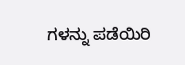ಗಳನ್ನು ಪಡೆಯಿರಿ